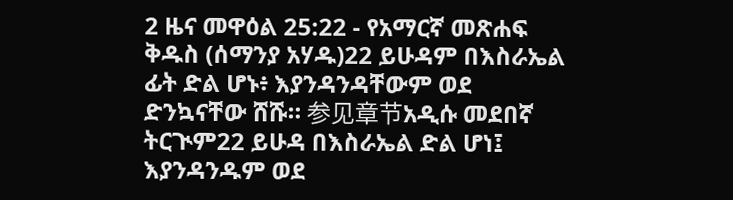2 ዜና መዋዕል 25:22 - የአማርኛ መጽሐፍ ቅዱስ (ሰማንያ አሃዱ)22 ይሁዳም በእስራኤል ፊት ድል ሆኑ፥ እያንዳንዳቸውም ወደ ድንኳናቸው ሸሹ። 参见章节አዲሱ መደበኛ ትርጒም22 ይሁዳ በእስራኤል ድል ሆነ፤ እያንዳንዱም ወደ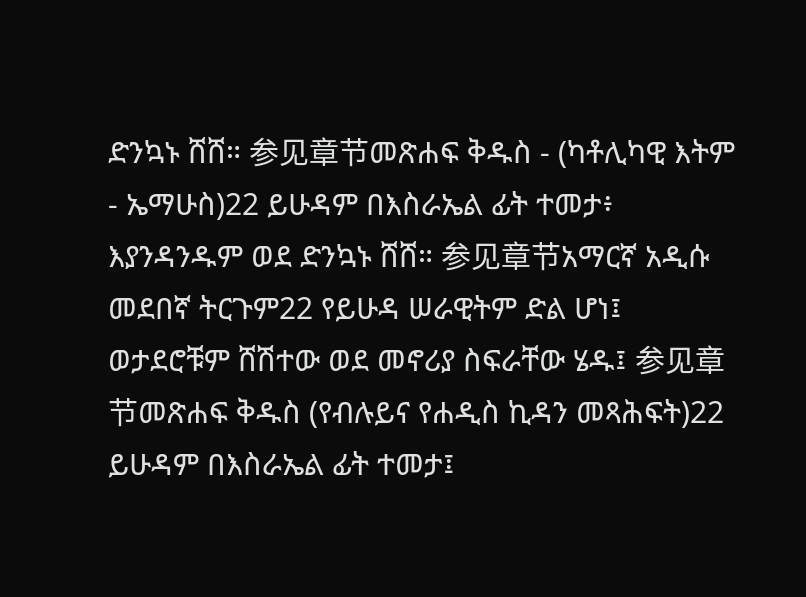ድንኳኑ ሸሸ። 参见章节መጽሐፍ ቅዱስ - (ካቶሊካዊ እትም - ኤማሁስ)22 ይሁዳም በእስራኤል ፊት ተመታ፥ እያንዳንዱም ወደ ድንኳኑ ሸሸ። 参见章节አማርኛ አዲሱ መደበኛ ትርጉም22 የይሁዳ ሠራዊትም ድል ሆነ፤ ወታደሮቹም ሸሽተው ወደ መኖሪያ ስፍራቸው ሄዱ፤ 参见章节መጽሐፍ ቅዱስ (የብሉይና የሐዲስ ኪዳን መጻሕፍት)22 ይሁዳም በእስራኤል ፊት ተመታ፤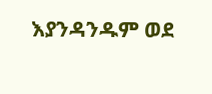እያንዳንዱም ወደ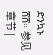ድንኳኑ ሸሸ። 参见章节 |